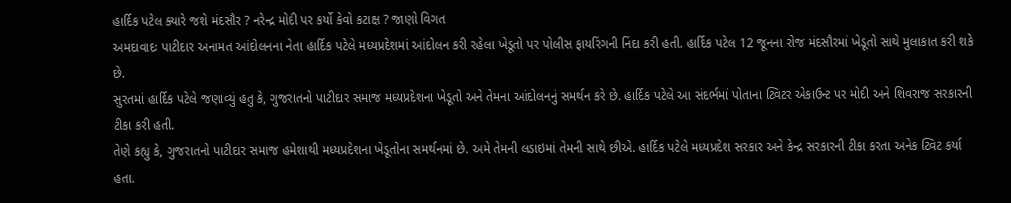હાર્દિક પટેલ ક્યારે જશે મંદસૌર ? નરેન્દ્ર મોદી પર કર્યો કેવો કટાક્ષ ? જાણો વિગત
અમદાવાદઃ પાટીદાર અનામત આંદોલનના નેતા હાર્દિક પટેલે મધ્યપ્રદેશમાં આંદોલન કરી રહેલા ખેડૂતો પર પોલીસ ફાયરિંગની નિંદા કરી હતી. હાર્દિક પટેલ 12 જૂનના રોજ મંદસૌરમાં ખેડૂતો સાથે મુલાકાત કરી શકે છે.
સુરતમાં હાર્દિક પટેલે જણાવ્યું હતુ કે, ગુજરાતનો પાટીદાર સમાજ મધ્યપ્રદેશના ખેડૂતો અને તેમના આંદોલનનું સમર્થન કરે છે. હાર્દિક પટેલે આ સંદર્ભમાં પોતાના ટ્વિટર એકાઉન્ટ પર મોદી અને શિવરાજ સરકારની ટીકા કરી હતી.
તેણે કહ્યુ કે, ગુજરાતનો પાટીદાર સમાજ હમેશાથી મધ્યપ્રદેશના ખેડૂતોના સમર્થનમાં છે. અમે તેમની લડાઇમાં તેમની સાથે છીએ. હાર્દિક પટેલે મધ્યપ્રદેશ સરકાર અને કેન્દ્ર સરકારની ટીકા કરતા અનેક ટ્વિટ કર્યા હતા.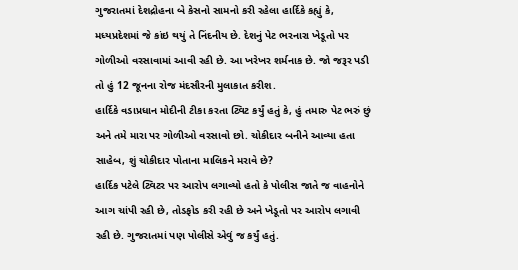ગુજરાતમાં દેશદ્રોહના બે કેસનો સામનો કરી રહેલા હાર્દિકે કહ્યું કે, મધ્યપ્રદેશમાં જે કાંઇ થયું તે નિંદનીય છે. દેશનું પેટ ભરનારા ખેડૂતો પર ગોળીઓ વરસાવામાં આવી રહી છે. આ ખરેખર શર્મનાક છે. જો જરૂર પડી તો હું 12 જૂનના રોજ મંદસૌરની મુલાકાત કરીશ.
હાર્દિકે વડાપ્રધાન મોદીની ટીકા કરતા ટ્વિટ કર્યું હતું કે, હું તમારુ પેટ ભરું છું અને તમે મારા પર ગોળીઓ વરસાવો છો. ચોકીદાર બનીને આવ્યા હતા સાહેબ, શું ચોકીદાર પોતાના માલિકને મરાવે છે?
હાર્દિક પટેલે ટ્વિટર પર આરોપ લગાવ્યો હતો કે પોલીસ જાતે જ વાહનોને આગ ચાંપી રહી છે, તોડફોડ કરી રહી છે અને ખેડૂતો પર આરોપ લગાવી રહી છે. ગુજરાતમાં પણ પોલીસે એવું જ કર્યું હતું.